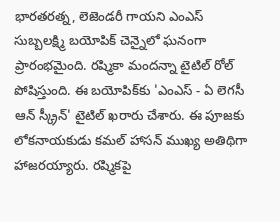భారతరత్న, లెజెండరీ గాయని ఎంఎస్ సుబ్బలక్ష్మి బయోపిక్ చెన్నైలో ఘనంగా ప్రారంభమైంది. రష్మికా మందన్నా టైటిల్ రోల్‌ పోషిస్తుంది. ఈ బయోపిక్‌కు 'ఎంఎస్ - ఏ లెగసీ ఆన్ స్క్రీన్' టైటిల్ ఖరారు చేశారు. ఈ పూజకు లోకనాయకుడు కమల్ హాసన్ ముఖ్య అతిథిగా హాజరయ్యారు. రష్మికపై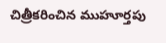చిత్రీకరించిన ముహూర్తపు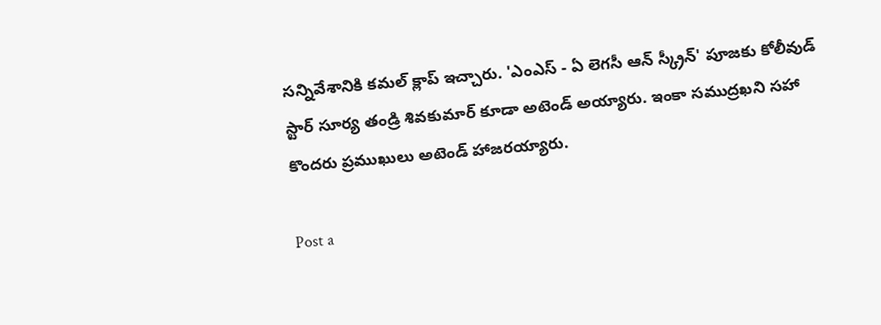సన్నివేశానికి కమల్ క్లాప్ ఇచ్చారు. 'ఎంఎస్ - ఏ లెగసీ ఆన్ స్క్రీన్' పూజకు కోలీవుడ్ స్టార్ సూర్య తండ్రి శివకుమార్ కూడా అటెండ్ అయ్యారు. ఇంకా సముద్రఖని సహా కొందరు ప్రముఖులు అటెండ్ హాజరయ్యారు.

Post a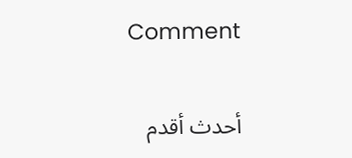Comment

أحدث أقدم